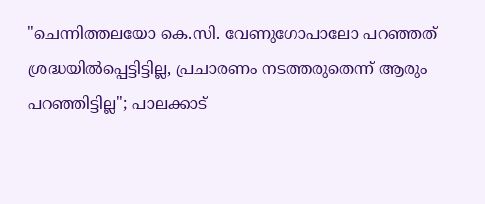"ചെന്നിത്തലയോ കെ.സി. വേണുഗോപാലോ പറഞ്ഞത് ശ്രദ്ധയിൽപ്പെട്ടിട്ടില്ല, പ്രചാരണം നടത്തരുതെന്ന് ആരും പറഞ്ഞിട്ടില്ല"; പാലക്കാട്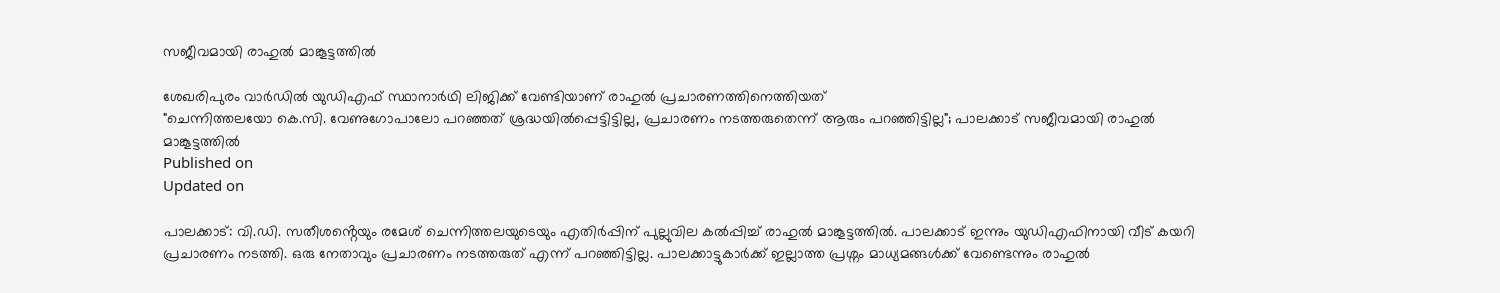സജീവമായി രാഹുൽ മാങ്കൂട്ടത്തിൽ

ശേഖരിപുരം വാർഡിൽ യുഡിഎഫ് സ്ഥാനാർഥി ലിജിക്ക് വേണ്ടിയാണ് രാഹുൽ പ്രചാരണത്തിനെത്തിയത്
"ചെന്നിത്തലയോ കെ.സി. വേണുഗോപാലോ പറഞ്ഞത് ശ്രദ്ധയിൽപ്പെട്ടിട്ടില്ല, പ്രചാരണം നടത്തരുതെന്ന് ആരും പറഞ്ഞിട്ടില്ല"; പാലക്കാട് സജീവമായി രാഹുൽ മാങ്കൂട്ടത്തിൽ
Published on
Updated on

പാലക്കാട്: വി.ഡി. സതീശൻ്റെയും രമേശ് ചെന്നിത്തലയുടെയും എതിർപ്പിന് പുല്ലുവില കൽപ്പിച്ച് രാഹുൽ മാങ്കൂട്ടത്തിൽ. പാലക്കാട് ഇന്നും യുഡിഎഫിനായി വീട് കയറി പ്രചാരണം നടത്തി. ഒരു നേതാവും പ്രചാരണം നടത്തരുത് എന്ന് പറഞ്ഞിട്ടില്ല. പാലക്കാട്ടുകാർക്ക് ഇല്ലാത്ത പ്രശ്നം മാധ്യമങ്ങൾക്ക് വേണ്ടെന്നും രാഹുൽ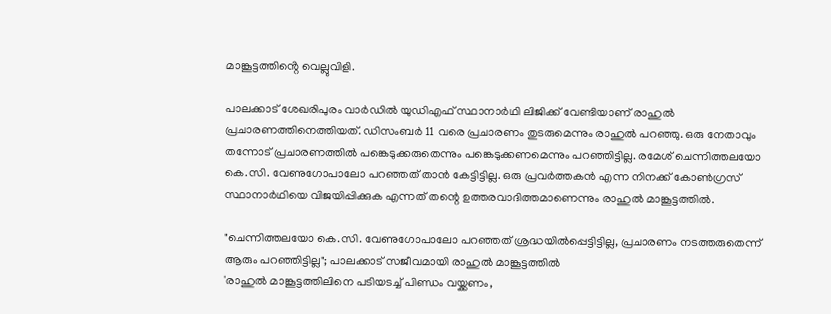മാങ്കൂട്ടത്തിൻ്റെ വെല്ലുവിളി.

പാലക്കാട് ശേഖരിപുരം വാർഡിൽ യുഡിഎഫ് സ്ഥാനാർഥി ലിജിക്ക് വേണ്ടിയാണ് രാഹുൽ പ്രചാരണത്തിനെത്തിയത്. ഡിസംബർ 11 വരെ പ്രചാരണം തുടരുമെന്നും രാഹുൽ പറഞ്ഞു. ഒരു നേതാവും തന്നോട് പ്രചാരണത്തിൽ പങ്കെടുക്കരുതെന്നും പങ്കെടുക്കണമെന്നും പറഞ്ഞിട്ടില്ല. രമേശ് ചെന്നിത്തലയോ കെ.സി. വേണുഗോപാലോ പറഞ്ഞത് താൻ കേട്ടിട്ടില്ല. ഒരു പ്രവർത്തകൻ എന്ന നിനക്ക് കോൺഗ്രസ് സ്ഥാനാർഥിയെ വിജയിപ്പിക്കുക എന്നത് തന്റെ ഉത്തരവാദിത്തമാണെന്നും രാഹുൽ മാങ്കൂട്ടത്തിൽ.

"ചെന്നിത്തലയോ കെ.സി. വേണുഗോപാലോ പറഞ്ഞത് ശ്രദ്ധയിൽപ്പെട്ടിട്ടില്ല, പ്രചാരണം നടത്തരുതെന്ന് ആരും പറഞ്ഞിട്ടില്ല"; പാലക്കാട് സജീവമായി രാഹുൽ മാങ്കൂട്ടത്തിൽ
'രാഹുൽ മാങ്കൂട്ടത്തിലിനെ പടിയടച്ച് പിണ്ഡം വയ്ക്കണം,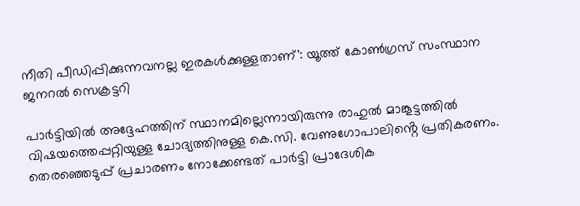നീതി പീഡിപ്പിക്കുന്നവനല്ല ഇരകൾക്കുള്ളതാണ്': യൂത്ത് കോൺഗ്രസ് സംസ്ഥാന ജനറൽ സെക്രട്ടറി

പാർട്ടിയിൽ അദ്ദേഹത്തിന് സ്ഥാനമില്ലെന്നായിരുന്നു രാഹുൽ മാങ്കൂട്ടത്തിൽ വിഷയത്തെപ്പറ്റിയുള്ള ചോദ്യത്തിനുള്ള കെ.സി. വേണുഗോപാലിൻ്റെ പ്രതികരണം. തെരഞ്ഞെടുപ്പ് പ്രചാരണം നോക്കേണ്ടത് പാർട്ടി പ്രാദേശിക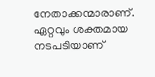നേതാക്കന്മാരാണ്. ഏറ്റവും ശക്തമായ നടപടിയാണ്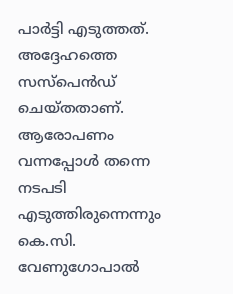പാർട്ടി എടുത്തത്. അദ്ദേഹത്തെ സസ്പെൻഡ് ചെയ്തതാണ്. ആരോപണം വന്നപ്പോൾ തന്നെ നടപടി എടുത്തിരുന്നെന്നും കെ.സി. വേണുഗോപാൽ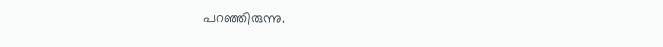പറഞ്ഞിരുന്നു.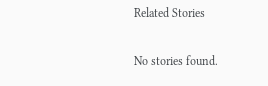Related Stories

No stories found.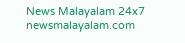News Malayalam 24x7
newsmalayalam.com